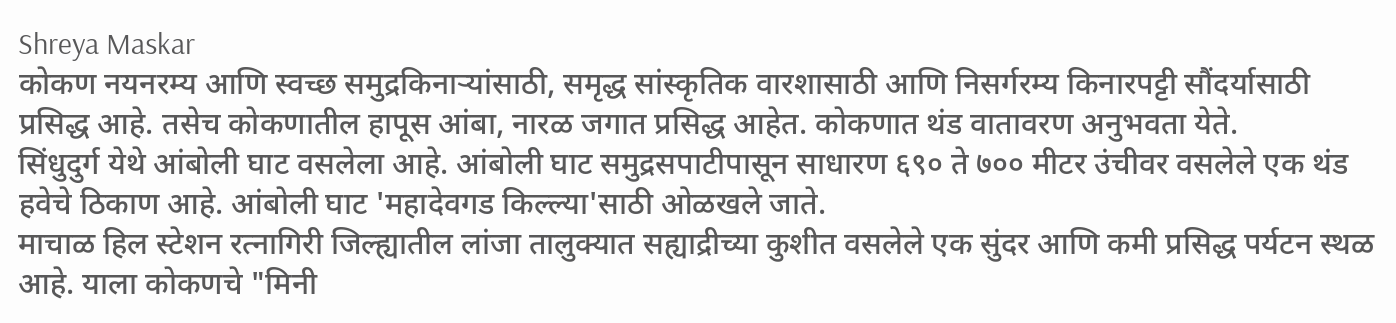Shreya Maskar
कोकण नयनरम्य आणि स्वच्छ समुद्रकिनाऱ्यांसाठी, समृद्ध सांस्कृतिक वारशासाठी आणि निसर्गरम्य किनारपट्टी सौंदर्यासाठी प्रसिद्ध आहे. तसेच कोकणातील हापूस आंबा, नारळ जगात प्रसिद्ध आहेत. कोकणात थंड वातावरण अनुभवता येते.
सिंधुदुर्ग येथे आंबोली घाट वसलेला आहे. आंबोली घाट समुद्रसपाटीपासून साधारण ६९० ते ७०० मीटर उंचीवर वसलेले एक थंड हवेचे ठिकाण आहे. आंबोली घाट 'महादेवगड किल्ल्या'साठी ओळखले जाते.
माचाळ हिल स्टेशन रत्नागिरी जिल्ह्यातील लांजा तालुक्यात सह्याद्रीच्या कुशीत वसलेले एक सुंदर आणि कमी प्रसिद्ध पर्यटन स्थळ आहे. याला कोकणचे "मिनी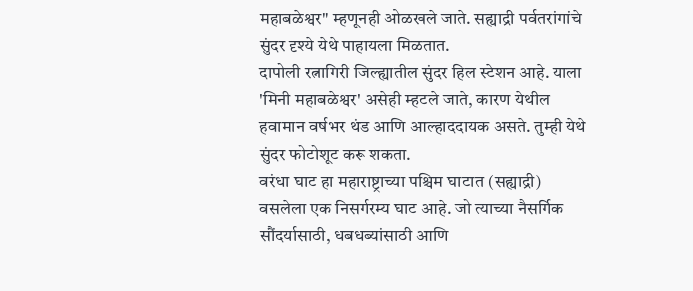महाबळेश्वर" म्हणूनही ओळखले जाते. सह्याद्री पर्वतरांगांचे सुंदर दृश्ये येथे पाहायला मिळतात.
दापोली रत्नागिरी जिल्ह्यातील सुंदर हिल स्टेशन आहे. याला 'मिनी महाबळेश्वर' असेही म्हटले जाते, कारण येथील हवामान वर्षभर थंड आणि आल्हाददायक असते. तुम्ही येथे सुंदर फोटोशूट करू शकता.
वरंधा घाट हा महाराष्ट्राच्या पश्चिम घाटात (सह्याद्री) वसलेला एक निसर्गरम्य घाट आहे. जो त्याच्या नैसर्गिक सौंदर्यासाठी, धबधब्यांसाठी आणि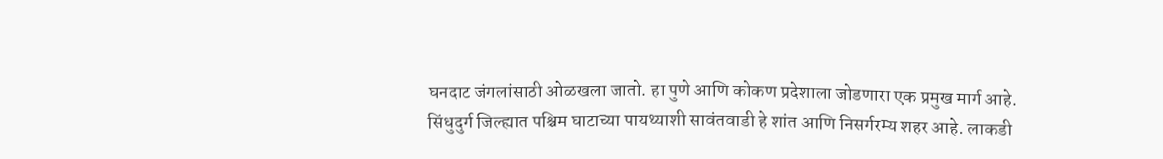घनदाट जंगलांसाठी ओळखला जातो. हा पुणे आणि कोकण प्रदेशाला जोडणारा एक प्रमुख मार्ग आहे.
सिंधुदुर्ग जिल्ह्यात पश्चिम घाटाच्या पायथ्याशी सावंतवाडी हे शांत आणि निसर्गरम्य शहर आहे. लाकडी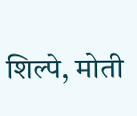शिल्पे, मोती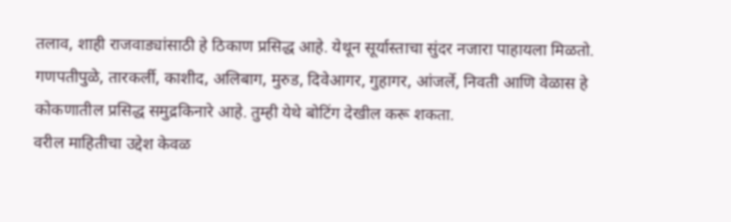तलाव, शाही राजवाड्यांसाठी हे ठिकाण प्रसिद्ध आहे. येथून सूर्यास्ताचा सुंदर नजारा पाहायला मिळतो.
गणपतीपुळे, तारकर्ली, काशीद, अलिबाग, मुरुड, दिवेआगर, गुहागर, आंजर्ले, निवती आणि वेळास हे कोकणातील प्रसिद्ध समुद्रकिनारे आहे. तुम्ही येथे बोटिंग देखील करू शकता.
वरील माहितीचा उद्देश केवळ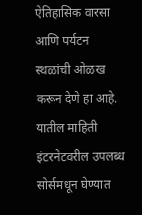ऐतिहासिक वारसा आणि पर्यटन स्थळांची ओळख करून देणे हा आहे. यातील माहिती इंटरनेटवरील उपलब्ध सोर्समधून घेण्यात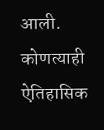आली. कोणत्याही ऐतिहासिक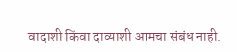वादाशी किंवा दाव्याशी आमचा संबंध नाही.